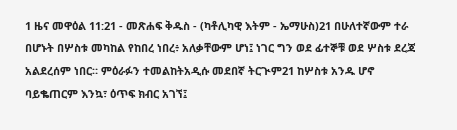1 ዜና መዋዕል 11:21 - መጽሐፍ ቅዱስ - (ካቶሊካዊ እትም - ኤማሁስ)21 በሁለተኛውም ተራ በሆኑት በሦስቱ መካከል የከበረ ነበረ፥ አለቃቸውም ሆነ፤ ነገር ግን ወደ ፊተኞቹ ወደ ሦስቱ ደረጃ አልደረሰም ነበር። ምዕራፉን ተመልከትአዲሱ መደበኛ ትርጒም21 ከሦስቱ አንዱ ሆኖ ባይቈጠርም እንኳ፣ ዕጥፍ ክብር አገኘ፤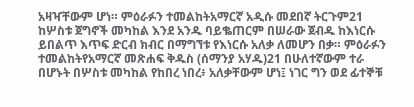አዛዣቸውም ሆነ። ምዕራፉን ተመልከትአማርኛ አዲሱ መደበኛ ትርጉም21 ከሦስቱ ጀግኖች መካከል እንደ አንዱ ባይቈጠርም በሠራው ጀብዱ ከእነርሱ ይበልጥ እጥፍ ድርብ ክብር በማግኘቱ የእነርሱ አለቃ ለመሆን በቃ። ምዕራፉን ተመልከትየአማርኛ መጽሐፍ ቅዱስ (ሰማንያ አሃዱ)21 በሁለተኛውም ተራ በሆኑት በሦስቱ መካከል የከበረ ነበረ፥ አለቃቸውም ሆነ፤ ነገር ግን ወደ ፊተኞቹ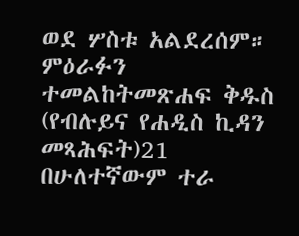ወደ ሦስቱ አልደረሰም። ምዕራፉን ተመልከትመጽሐፍ ቅዱስ (የብሉይና የሐዲስ ኪዳን መጻሕፍት)21 በሁለተኛውም ተራ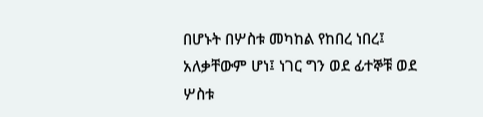በሆኑት በሦስቱ መካከል የከበረ ነበረ፤ አለቃቸውም ሆነ፤ ነገር ግን ወደ ፊተኞቹ ወደ ሦስቱ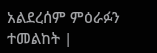አልደረሰም ምዕራፉን ተመልከት |